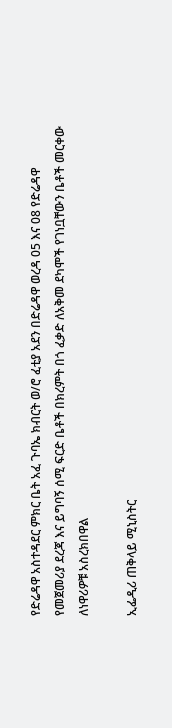የድሬዳዋ አስተዳደር ምክር ቤት አፈ ጉባኤ ክብርት ወ/ሮ ፈቲያ አደን በድሬዳዋ ወረዳ 05 እና 08 የድሬዳዋ የመጀመሪያ ደረጃ እና ይግባኝ ሰሚ ፍርድ ቤቶች በክረምት በጎ ፈቃድ ለአቅመ ደካሞች የገነቧቸውን ቤቶች መርቀው ለነዋሪዎቹ አስረክበዋል

ኢፌዲሪ ጠቅላይ ሚኒስትር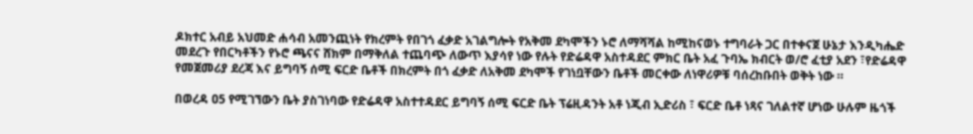ዶክተር አብይ አህመድ ሐሳብ አመንጪነት የክረምት የበገጎ ፈቃድ አገልግሎት የአቅመ ደካሞችን ኑሮ ለማሻሻል ከሚከናወኑ ተግባራት ጋር በተቀናጀ ሁኔታ እንዲካሔድ መደረጉ የበርካቶችን የኑሮ ጫናና ሸክም በማቅለል ተጨባጭ ለውጥ እያሳየ ነው የሉት የድሬዳዋ አስተዳደር ምክር ቤት አፈ ጉባኤ ክብርት ወ/ሮ ፈቲያ አደን ፣የድሬዳዋ የመጀመሪያ ደረጃ እና ይግባኝ ሰሚ ፍርድ ቤቶች በክረምት በጎ ፈቃድ ለአቅመ ደካሞች የገነቧቸውን ቤቶች መርቀው ለነዋሪዎቹ ባሰረከቡበት ወቅት ነው ።

በወረዳ ዐ5 የሚገኘውን ቤት ያስገነባው የድሬዳዋ አስተተዳደር ይግባኝ ሰሚ ፍርድ ቤት ፕሬዚዳንት አቶ ነጂብ ኢድሪስ ፣ ፍርድ ቤቶ ነጻና ገለልተኛ ሆነው ሁሉም ዜጎች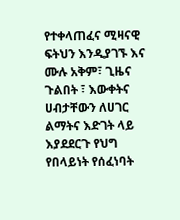የተቀላጠፈና ሚዛናዊ ፍትህን እንዲያገኙ እና ሙሉ አቅም፣ ጊዜና ጉልበት ፣ እውቀትና ሀብታቸውን ለሀገር ልማትና እድገት ላይ እያደደርጉ የህግ የበላይነት የሰፈነባት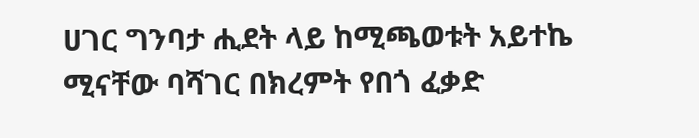ሀገር ግንባታ ሒደት ላይ ከሚጫወቱት አይተኬ ሚናቸው ባሻገር በክረምት የበጎ ፈቃድ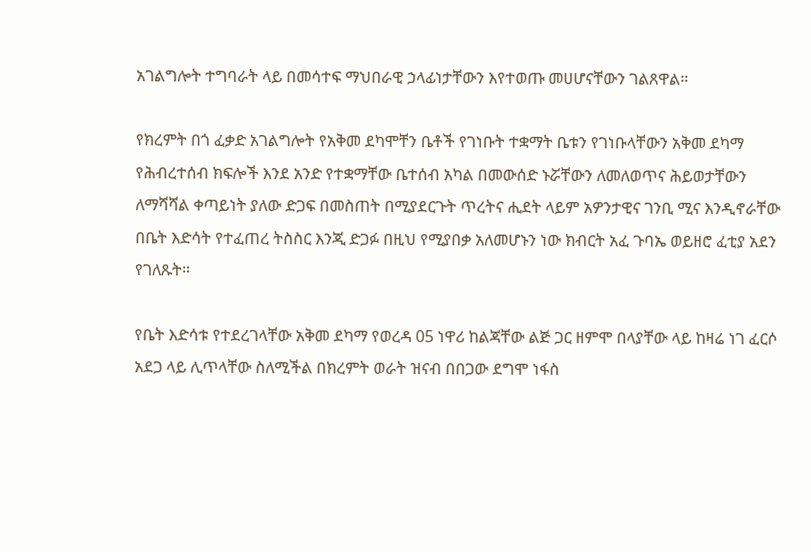አገልግሎት ተግባራት ላይ በመሳተፍ ማህበራዊ ኃላፊነታቸውን እየተወጡ መሀሆናቸውን ገልጸዋል።

የክረምት በጎ ፈቃድ አገልግሎት የአቅመ ደካሞቸን ቤቶች የገነቡት ተቋማት ቤቱን የገነቡላቸውን አቅመ ደካማ የሕብረተሰብ ክፍሎች እንደ አንድ የተቋማቸው ቤተሰብ አካል በመውሰድ ኑሯቸውን ለመለወጥና ሕይወታቸውን ለማሻሻል ቀጣይነት ያለው ድጋፍ በመስጠት በሚያደርጉት ጥረትና ሒደት ላይም አዎንታዊና ገንቢ ሚና እንዲኖራቸው በቤት እድሳት የተፈጠረ ትስስር እንጂ ድጋፉ በዚህ የሚያበቃ አለመሆኑን ነው ክብርት አፈ ጉባኤ ወይዘሮ ፈቲያ አደን የገለጹት።

የቤት እድሳቱ የተደረገላቸው አቅመ ደካማ የወረዳ 05 ነዋሪ ከልጃቸው ልጅ ጋር ዘምሞ በላያቸው ላይ ከዛሬ ነገ ፈርሶ አደጋ ላይ ሊጥላቸው ስለሚችል በክረምት ወራት ዝናብ በበጋው ደግሞ ነፋስ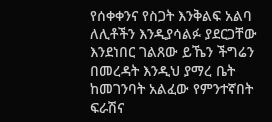የሰቀቀንና የስጋት እንቅልፍ አልባ ለሊቶችን እንዲያሳልፉ ያደርጋቸው እንደነበር ገልጸው ይኼን ችግሬን በመረዳት እንዲህ ያማረ ቤት ከመገንባት አልፈው የምንተኛበት ፍራሽና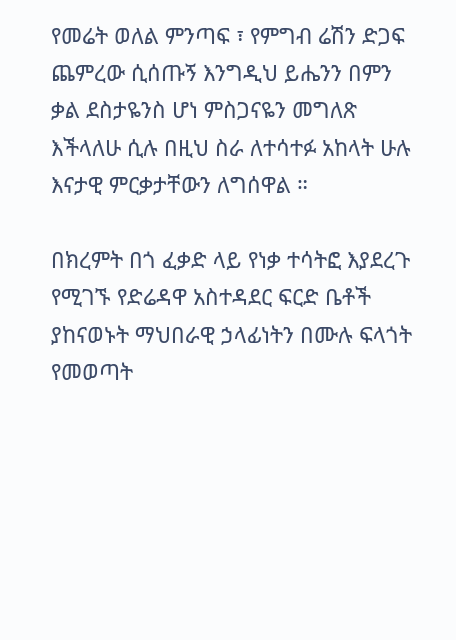የመሬት ወለል ምንጣፍ ፣ የምግብ ሬሽን ድጋፍ ጨምረው ሲሰጡኝ እንግዲህ ይሔንን በምን ቃል ደስታዬንስ ሆነ ምስጋናዬን መግለጽ እችላለሁ ሲሉ በዚህ ስራ ለተሳተፉ አከላት ሁሉ እናታዊ ምርቃታቸውን ለግሰዋል ።

በክረምት በጎ ፈቃድ ላይ የነቃ ተሳትፎ እያደረጉ የሚገኙ የድሬዳዋ አስተዳደር ፍርድ ቤቶች ያከናወኑት ማህበራዊ ኃላፊነትን በሙሉ ፍላጎት የመወጣት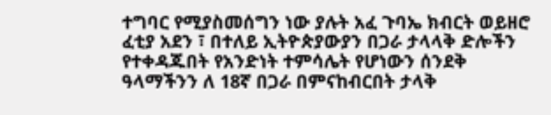ተግባር የሚያስመሰግን ነው ያሉት አፈ ጉባኤ ክብርት ወይዘሮ ፈቲያ አደን ፣ በተለይ ኢትዮጵያውያን በጋራ ታላላቅ ድሎችን የተቀዳጁበት የአንድነት ተምሳሌት የሆነውን ሰንደቅ ዓላማችንን ለ 18ኛ በጋራ በምናከብርበት ታላቅ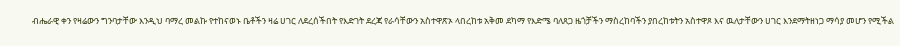ብሔራዊ ቀን የዛሬውን ግንባታቸው እንዲህ ባማረ መልኩ የተከናወኑ ቤቶችን ዛሬ ሀገር ለደረሰችበት የእድገት ደረጃ የራሳቸውን አስተዋጽኦ ላበረከቱ አቅመ ደካማ የእድሜ ባለጸጋ ዜጎቻችን ማስረከባችን ያበረከቱትን አስተዋጾ እና ዉለታቸውን ሀገር እንደማትዘነጋ ማሳያ መሆን የሚችል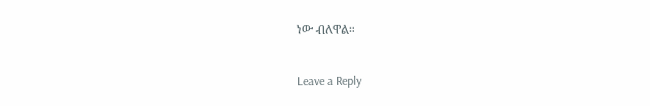ነው ብለዋል።

Leave a Reply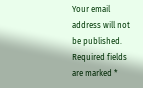Your email address will not be published. Required fields are marked *